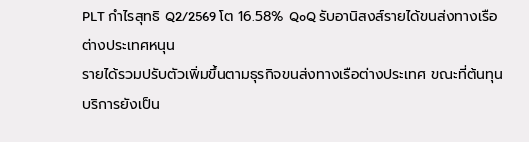PLT กำไรสุทธิ Q2/2569 โต 16.58% QoQ รับอานิสงส์รายได้ขนส่งทางเรือต่างประเทศหนุน
รายได้รวมปรับตัวเพิ่มขึ้นตามธุรกิจขนส่งทางเรือต่างประเทศ ขณะที่ต้นทุนบริการยังเป็น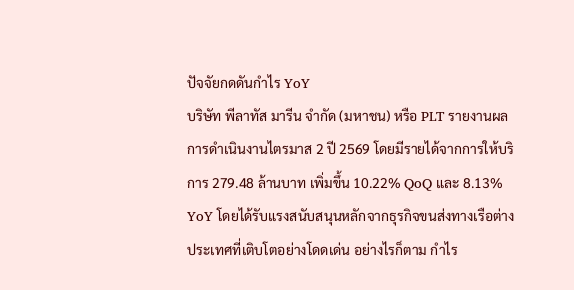ปัจจัยกดดันกำไร YoY
บริษัท พีลาทัส มารีน จำกัด (มหาชน) หรือ PLT รายงานผลการดำเนินงานไตรมาส 2 ปี 2569 โดยมีรายได้จากการให้บริการ 279.48 ล้านบาท เพิ่มขึ้น 10.22% QoQ และ 8.13% YoY โดยได้รับแรงสนับสนุนหลักจากธุรกิจขนส่งทางเรือต่างประเทศที่เติบโตอย่างโดดเด่น อย่างไรก็ตาม กำไร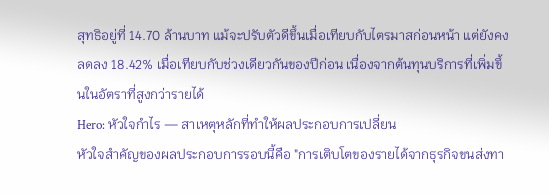สุทธิอยู่ที่ 14.70 ล้านบาท แม้จะปรับตัวดีขึ้นเมื่อเทียบกับไตรมาสก่อนหน้า แต่ยังคงลดลง 18.42% เมื่อเทียบกับช่วงเดียวกันของปีก่อน เนื่องจากต้นทุนบริการที่เพิ่มขึ้นในอัตราที่สูงกว่ารายได้
Hero: หัวใจกำไร — สาเหตุหลักที่ทำให้ผลประกอบการเปลี่ยน
หัวใจสำคัญของผลประกอบการรอบนี้คือ "การเติบโตของรายได้จากธุรกิจขนส่งทา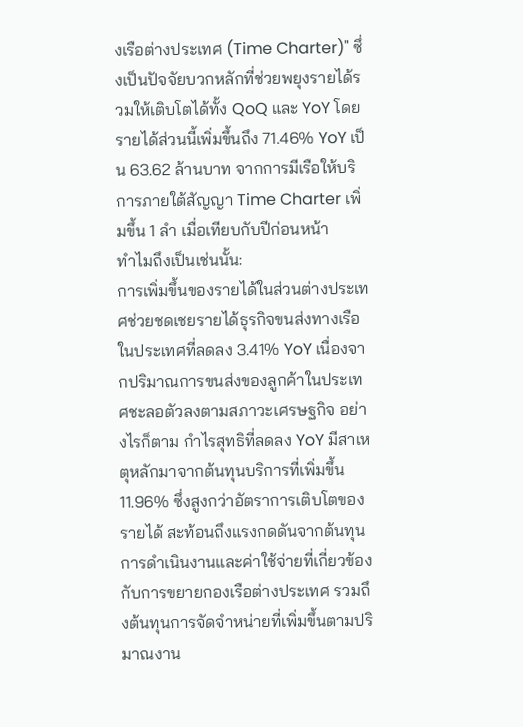งเรือต่างประเทศ (Time Charter)" ซึ่งเป็นปัจจัยบวกหลักที่ช่วยพยุงรายได้รวมให้เติบโตได้ทั้ง QoQ และ YoY โดยรายได้ส่วนนี้เพิ่มขึ้นถึง 71.46% YoY เป็น 63.62 ล้านบาท จากการมีเรือให้บริการภายใต้สัญญา Time Charter เพิ่มขึ้น 1 ลำ เมื่อเทียบกับปีก่อนหน้า
ทำไมถึงเป็นเช่นนั้น:
การเพิ่มขึ้นของรายได้ในส่วนต่างประเทศช่วยชดเชยรายได้ธุรกิจขนส่งทางเรือในประเทศที่ลดลง 3.41% YoY เนื่องจากปริมาณการขนส่งของลูกค้าในประเทศชะลอตัวลงตามสภาวะเศรษฐกิจ อย่างไรก็ตาม กำไรสุทธิที่ลดลง YoY มีสาเหตุหลักมาจากต้นทุนบริการที่เพิ่มขึ้น 11.96% ซึ่งสูงกว่าอัตราการเติบโตของรายได้ สะท้อนถึงแรงกดดันจากต้นทุนการดำเนินงานและค่าใช้จ่ายที่เกี่ยวข้องกับการขยายกองเรือต่างประเทศ รวมถึงต้นทุนการจัดจำหน่ายที่เพิ่มขึ้นตามปริมาณงาน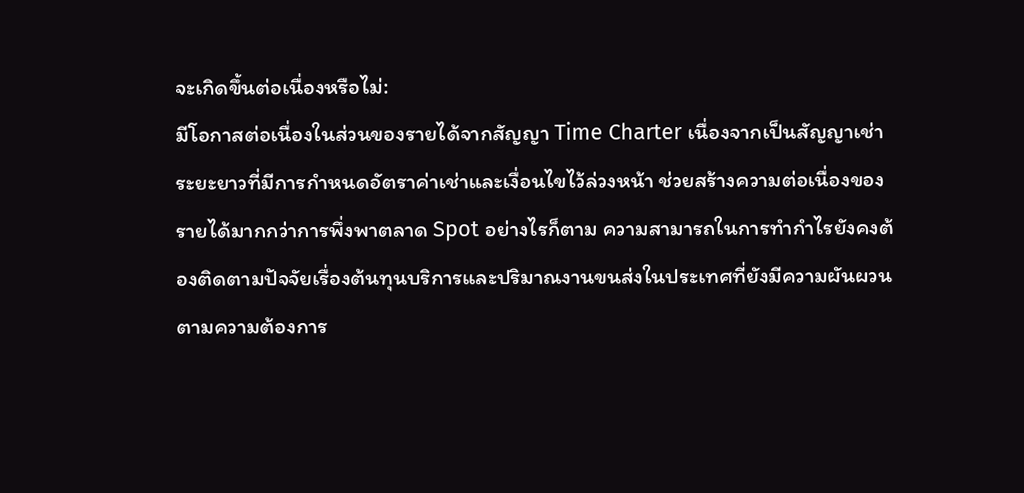จะเกิดขึ้นต่อเนื่องหรือไม่:
มีโอกาสต่อเนื่องในส่วนของรายได้จากสัญญา Time Charter เนื่องจากเป็นสัญญาเช่าระยะยาวที่มีการกำหนดอัตราค่าเช่าและเงื่อนไขไว้ล่วงหน้า ช่วยสร้างความต่อเนื่องของรายได้มากกว่าการพึ่งพาตลาด Spot อย่างไรก็ตาม ความสามารถในการทำกำไรยังคงต้องติดตามปัจจัยเรื่องต้นทุนบริการและปริมาณงานขนส่งในประเทศที่ยังมีความผันผวนตามความต้องการ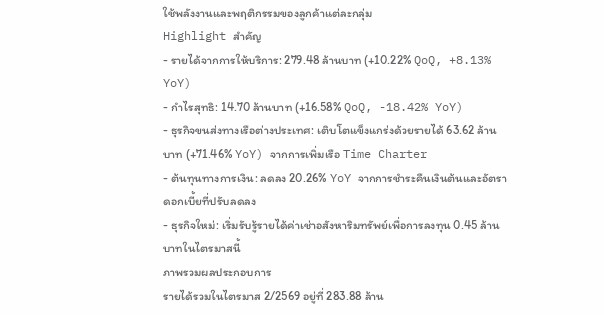ใช้พลังงานและพฤติกรรมของลูกค้าแต่ละกลุ่ม
Highlight สำคัญ
- รายได้จากการให้บริการ: 279.48 ล้านบาท (+10.22% QoQ, +8.13% YoY)
- กำไรสุทธิ: 14.70 ล้านบาท (+16.58% QoQ, -18.42% YoY)
- ธุรกิจขนส่งทางเรือต่างประเทศ: เติบโตแข็งแกร่งด้วยรายได้ 63.62 ล้านบาท (+71.46% YoY) จากการเพิ่มเรือ Time Charter
- ต้นทุนทางการเงิน: ลดลง 20.26% YoY จากการชำระคืนเงินต้นและอัตราดอกเบี้ยที่ปรับลดลง
- ธุรกิจใหม่: เริ่มรับรู้รายได้ค่าเช่าอสังหาริมทรัพย์เพื่อการลงทุน 0.45 ล้านบาทในไตรมาสนี้
ภาพรวมผลประกอบการ
รายได้รวมในไตรมาส 2/2569 อยู่ที่ 283.88 ล้าน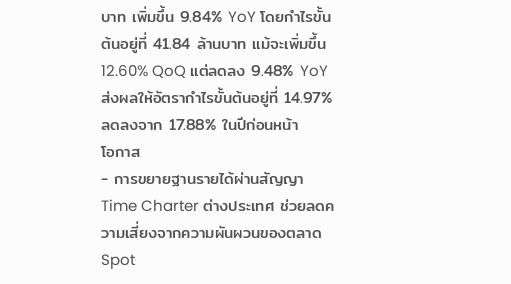บาท เพิ่มขึ้น 9.84% YoY โดยกำไรขั้นต้นอยู่ที่ 41.84 ล้านบาท แม้จะเพิ่มขึ้น 12.60% QoQ แต่ลดลง 9.48% YoY ส่งผลให้อัตรากำไรขั้นต้นอยู่ที่ 14.97% ลดลงจาก 17.88% ในปีก่อนหน้า
โอกาส
- การขยายฐานรายได้ผ่านสัญญา Time Charter ต่างประเทศ ช่วยลดความเสี่ยงจากความผันผวนของตลาด Spot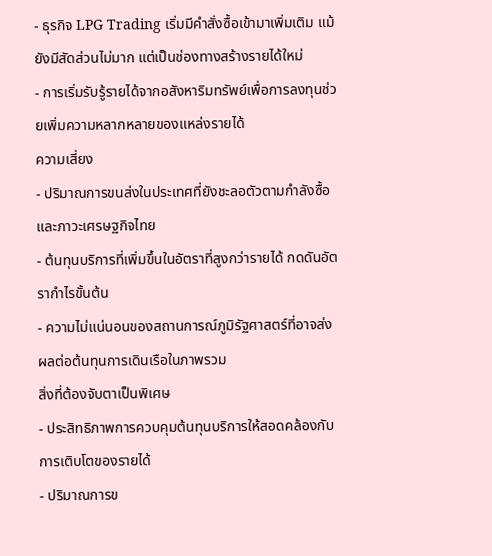- ธุรกิจ LPG Trading เริ่มมีคำสั่งซื้อเข้ามาเพิ่มเติม แม้ยังมีสัดส่วนไม่มาก แต่เป็นช่องทางสร้างรายได้ใหม่
- การเริ่มรับรู้รายได้จากอสังหาริมทรัพย์เพื่อการลงทุนช่วยเพิ่มความหลากหลายของแหล่งรายได้
ความเสี่ยง
- ปริมาณการขนส่งในประเทศที่ยังชะลอตัวตามกำลังซื้อและภาวะเศรษฐกิจไทย
- ต้นทุนบริการที่เพิ่มขึ้นในอัตราที่สูงกว่ารายได้ กดดันอัตรากำไรขั้นต้น
- ความไม่แน่นอนของสถานการณ์ภูมิรัฐศาสตร์ที่อาจส่งผลต่อต้นทุนการเดินเรือในภาพรวม
สิ่งที่ต้องจับตาเป็นพิเศษ
- ประสิทธิภาพการควบคุมต้นทุนบริการให้สอดคล้องกับการเติบโตของรายได้
- ปริมาณการข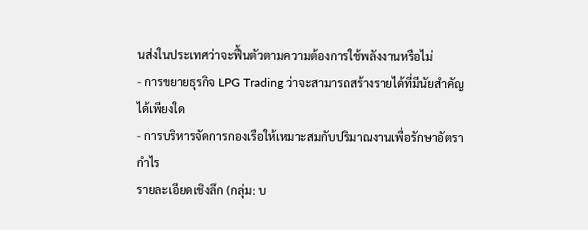นส่งในประเทศว่าจะฟื้นตัวตามความต้องการใช้พลังงานหรือไม่
- การขยายธุรกิจ LPG Trading ว่าจะสามารถสร้างรายได้ที่มีนัยสำคัญได้เพียงใด
- การบริหารจัดการกองเรือให้เหมาะสมกับปริมาณงานเพื่อรักษาอัตรากำไร
รายละเอียดเชิงลึก (กลุ่ม: บ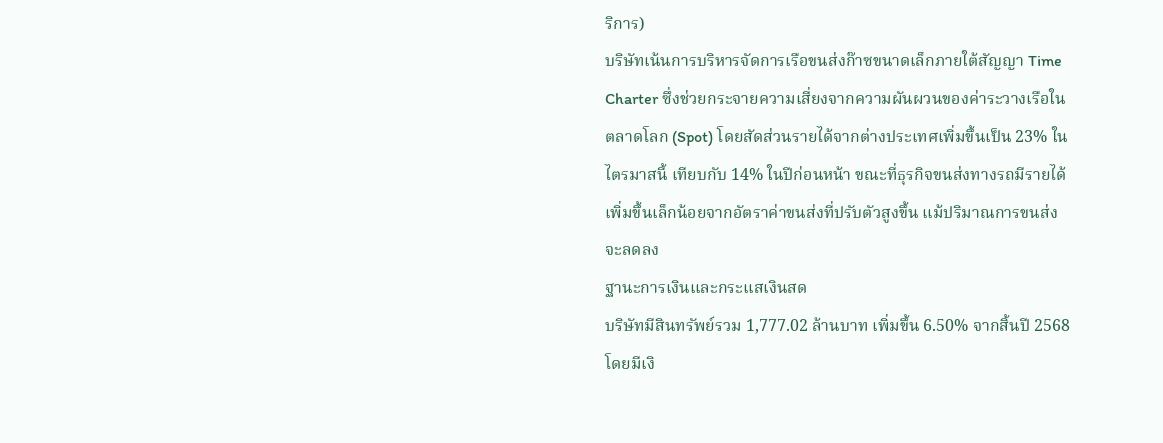ริการ)
บริษัทเน้นการบริหารจัดการเรือขนส่งก๊าซขนาดเล็กภายใต้สัญญา Time Charter ซึ่งช่วยกระจายความเสี่ยงจากความผันผวนของค่าระวางเรือในตลาดโลก (Spot) โดยสัดส่วนรายได้จากต่างประเทศเพิ่มขึ้นเป็น 23% ในไตรมาสนี้ เทียบกับ 14% ในปีก่อนหน้า ขณะที่ธุรกิจขนส่งทางรถมีรายได้เพิ่มขึ้นเล็กน้อยจากอัตราค่าขนส่งที่ปรับตัวสูงขึ้น แม้ปริมาณการขนส่งจะลดลง
ฐานะการเงินและกระแสเงินสด
บริษัทมีสินทรัพย์รวม 1,777.02 ล้านบาท เพิ่มขึ้น 6.50% จากสิ้นปี 2568 โดยมีเงิ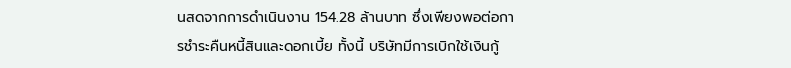นสดจากการดำเนินงาน 154.28 ล้านบาท ซึ่งเพียงพอต่อการชำระคืนหนี้สินและดอกเบี้ย ทั้งนี้ บริษัทมีการเบิกใช้เงินกู้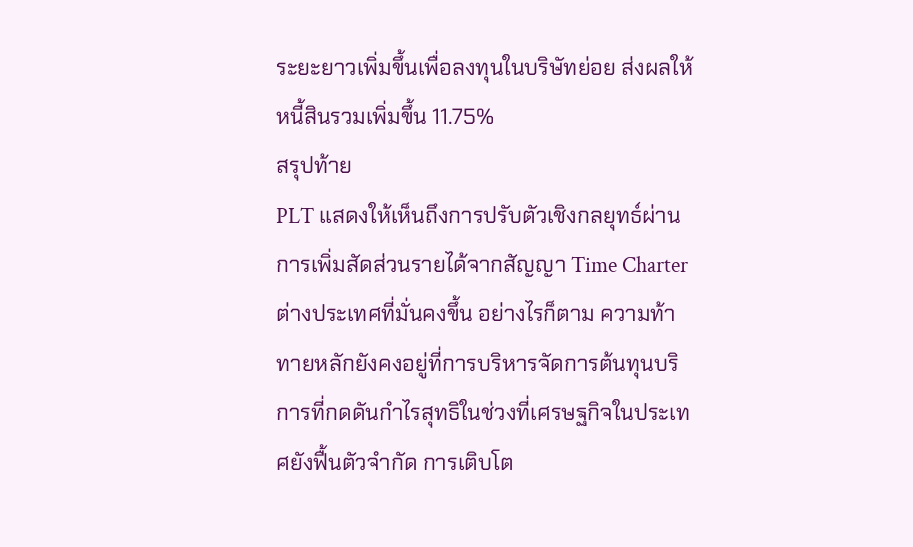ระยะยาวเพิ่มขึ้นเพื่อลงทุนในบริษัทย่อย ส่งผลให้หนี้สินรวมเพิ่มขึ้น 11.75%
สรุปท้าย
PLT แสดงให้เห็นถึงการปรับตัวเชิงกลยุทธ์ผ่านการเพิ่มสัดส่วนรายได้จากสัญญา Time Charter ต่างประเทศที่มั่นคงขึ้น อย่างไรก็ตาม ความท้าทายหลักยังคงอยู่ที่การบริหารจัดการต้นทุนบริการที่กดดันกำไรสุทธิในช่วงที่เศรษฐกิจในประเทศยังฟื้นตัวจำกัด การเติบโต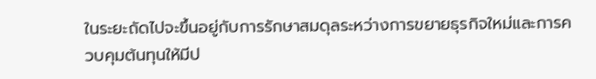ในระยะถัดไปจะขึ้นอยู่กับการรักษาสมดุลระหว่างการขยายธุรกิจใหม่และการควบคุมต้นทุนให้มีป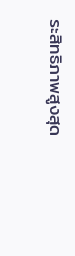ระสิทธิภาพสูงสุด